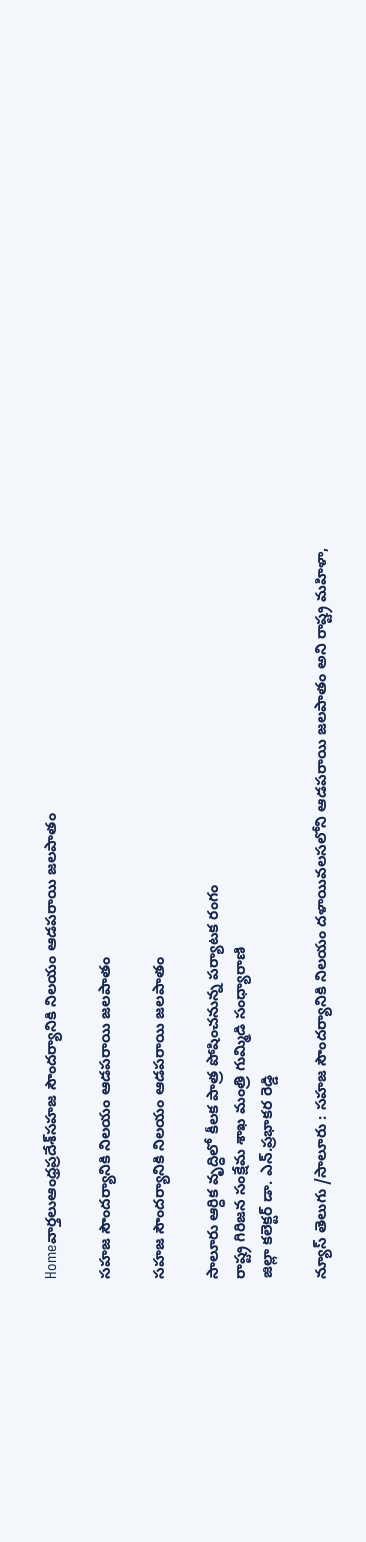Homeవార్తలుఆంధ్రప్రదేశ్‌సహజ సౌందర్యానికి నిలయం ఆడపరాయి జలపాతం

సహజ సౌందర్యానికి నిలయం ఆడపరాయి జలపాతం

సహజ సౌందర్యానికి నిలయం ఆడపరాయి జలపాతం

సాలూరు ఆర్ధిక వృద్ధిలో కీలక పాత్ర పోషించనున్న పర్యాటక రంగం
రాష్ట్ర గిరిజన సంక్షేమ శాఖ మంత్రి గుమ్మిడి సంధ్యారాణి
జిల్లా కలెక్టర్ డా. ఎన్.ప్రభాకర రెడ్డి

న్యూస్ తెలుగు /సాలూరు : సహజ సౌందర్యానికి నిలయం దళాయివలసలోని ఆడపరాయి జలపాతం అని రాష్ట్ర మహిళా,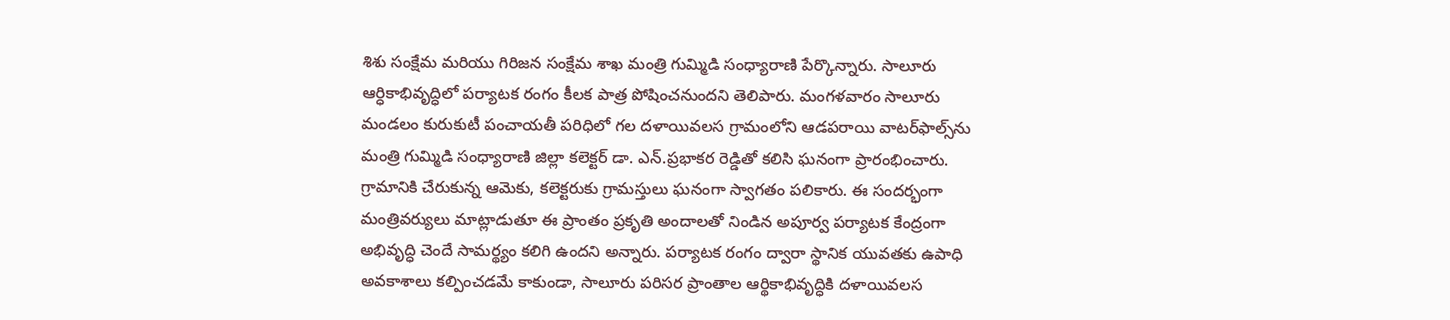శిశు సంక్షేమ మరియు గిరిజన సంక్షేమ శాఖ మంత్రి గుమ్మిడి సంధ్యారాణి పేర్కొన్నారు. సాలూరు ఆర్ధికాభివృద్ధిలో పర్యాటక రంగం కీలక పాత్ర పోషించనుందని తెలిపారు. మంగళవారం సాలూరు మండలం కురుకుటీ పంచాయతీ పరిధిలో గల దళాయివలస గ్రామంలోని ఆడపరాయి వాటర్‌ఫాల్స్‌ను మంత్రి గుమ్మిడి సంధ్యారాణి జిల్లా కలెక్టర్ డా. ఎన్.ప్రభాకర రెడ్డితో కలిసి ఘనంగా ప్రారంభించారు. గ్రామానికి చేరుకున్న ఆమెకు, కలెక్టరుకు గ్రామస్తులు ఘనంగా స్వాగతం పలికారు. ఈ సందర్భంగా మంత్రివర్యులు మాట్లాడుతూ ఈ ప్రాంతం ప్రకృతి అందాలతో నిండిన అపూర్వ పర్యాటక కేంద్రంగా అభివృద్ధి చెందే సామర్థ్యం కలిగి ఉందని అన్నారు. పర్యాటక రంగం ద్వారా స్థానిక యువతకు ఉపాధి అవకాశాలు కల్పించడమే కాకుండా, సాలూరు పరిసర ప్రాంతాల ఆర్థికాభివృద్ధికి దళాయివలస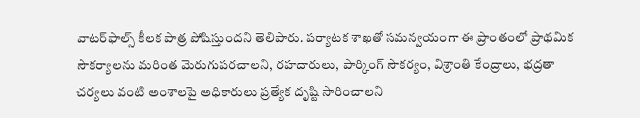వాటర్‌ఫాల్స్ కీలక పాత్ర పోషిస్తుందని తెలిపారు. పర్యాటక శాఖతో సమన్వయంగా ఈ ప్రాంతంలో ప్రాథమిక సౌకర్యాలను మరింత మెరుగుపరచాలని, రహదారులు, పార్కింగ్ సౌకర్యం, విశ్రాంతి కేంద్రాలు, భద్రతా చర్యలు వంటి అంశాలపై అధికారులు ప్రత్యేక దృష్టి సారించాలని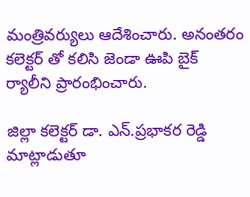మంత్రివర్యులు ఆదేశించారు. అనంతరం కలెక్టర్ తో కలిసి జెండా ఊపి బైక్ ర్యాలీని ప్రారంభించారు.

జిల్లా కలెక్టర్ డా. ఎన్.ప్రభాకర రెడ్డి మాట్లాడుతూ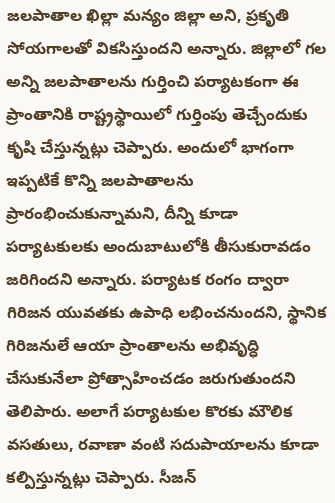జలపాతాల ఖిల్లా మన్యం జిల్లా అని, ప్రకృతి సోయగాలతో వికసిస్తుందని అన్నారు. జిల్లాలో గల అన్ని జలపాతాలను గుర్తించి పర్యాటకంగా ఈ ప్రాంతానికి రాష్ట్రస్థాయిలో గుర్తింపు తెచ్చేందుకు కృషి చేస్తున్నట్లు చెప్పారు. అందులో భాగంగా ఇప్పటికే కొన్ని జలపాతాలను ప్రారంభించుకున్నామని, దీన్ని కూడా పర్యాటకులకు అందుబాటులోకి తీసుకురావడం జరిగిందని అన్నారు. పర్యాటక రంగం ద్వారా గిరిజన యువతకు ఉపాధి లభించనుందని, స్థానిక గిరిజనులే ఆయా ప్రాంతాలను అభివృద్ధి చేసుకునేలా ప్రోత్సాహించడం జరుగుతుందని తెలిపారు. అలాగే పర్యాటకుల కొరకు మౌలిక వసతులు, రవాణా వంటి సదుపాయాలను కూడా కల్పిస్తున్నట్లు చెప్పారు. సీజన్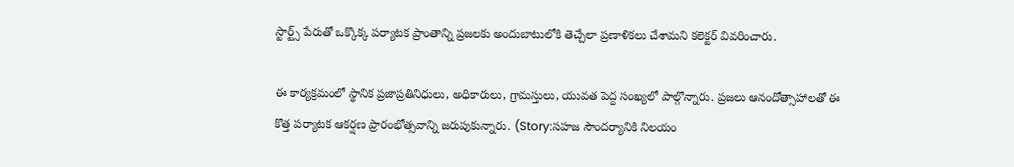స్టార్ట్స్ పేరుతో ఒక్కొక్క పర్యాటక ప్రాంతాన్ని ప్రజలకు అందుబాటులోకి తెచ్చేలా ప్రణాళికలు చేశామని కలెక్టర్ వివరించారు.

ఈ కార్యక్రమంలో స్థానిక ప్రజాప్రతినిధులు, అధికారులు, గ్రామస్తులు, యువత పెద్ద సంఖ్యలో పాల్గొన్నారు. ప్రజలు ఆనందోత్సాహాలతో ఈ కొత్త పర్యాటక ఆకర్షణ ప్రారంభోత్సవాన్ని జరుపుకున్నారు. (Story:సహజ సౌందర్యానికి నిలయం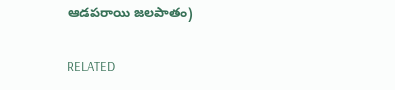ఆడపరాయి జలపాతం)

RELATED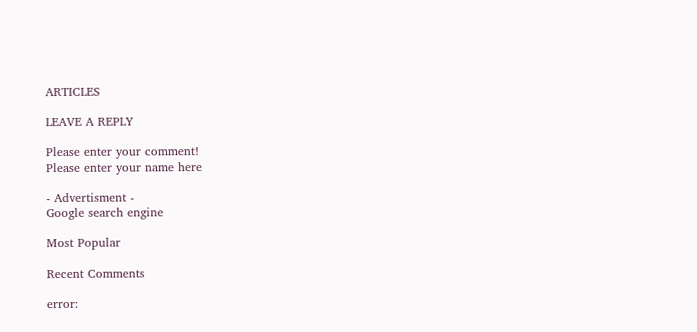ARTICLES

LEAVE A REPLY

Please enter your comment!
Please enter your name here

- Advertisment -
Google search engine

Most Popular

Recent Comments

error: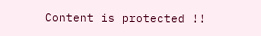Content is protected !!